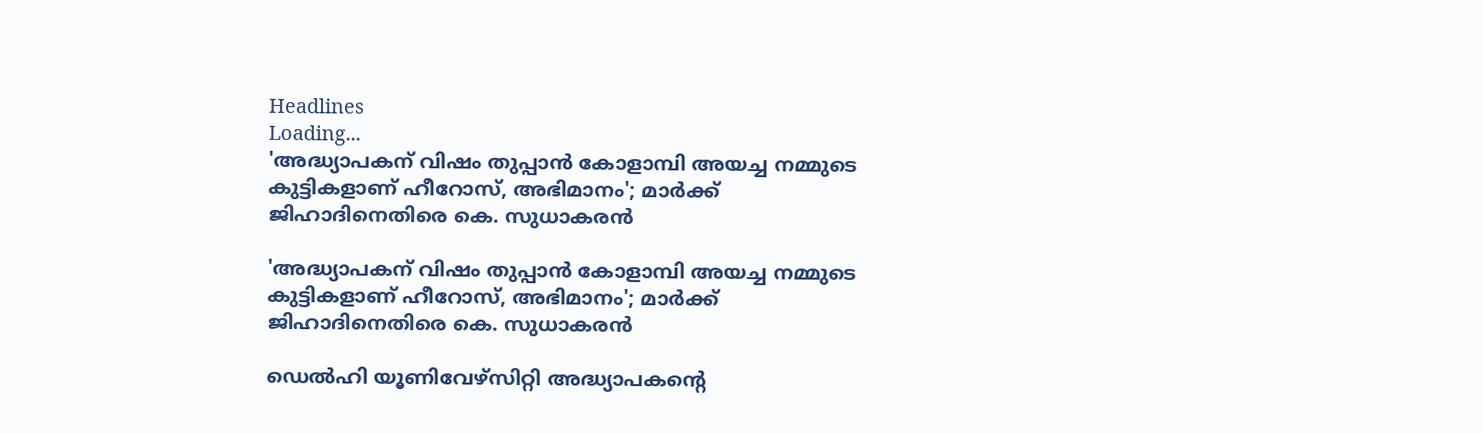Headlines
Loading...
'അദ്ധ്യാപകന് വിഷം തുപ്പാന്‍ കോളാമ്പി അയച്ച നമ്മുടെ കുട്ടികളാണ് ഹീറോസ്, അഭിമാനം'; മാര്‍ക്ക് ജിഹാദിനെതിരെ കെ. സുധാകരന്‍

'അദ്ധ്യാപകന് വിഷം തുപ്പാന്‍ കോളാമ്പി അയച്ച നമ്മുടെ കുട്ടികളാണ് ഹീറോസ്, അഭിമാനം'; മാര്‍ക്ക് ജിഹാദിനെതിരെ കെ. സുധാകരന്‍

ഡെല്‍ഹി യൂണിവേഴ്‌സിറ്റി അദ്ധ്യാപകന്റെ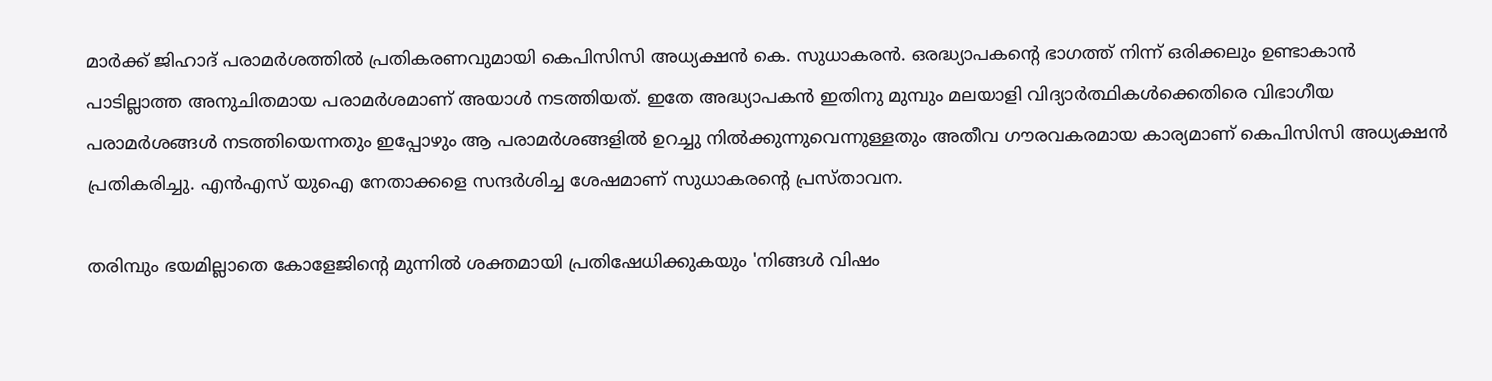മാര്‍ക്ക് ജിഹാദ് പരാമര്‍ശത്തില്‍ പ്രതികരണവുമായി കെപിസിസി അധ്യക്ഷന്‍ കെ. സുധാകരന്‍. ഒരദ്ധ്യാപകന്റെ ഭാഗത്ത് നിന്ന് ഒരിക്കലും ഉണ്ടാകാന്‍ പാടില്ലാത്ത അനുചിതമായ പരാമര്‍ശമാണ് അയാള്‍ നടത്തിയത്. ഇതേ അദ്ധ്യാപകന്‍ ഇതിനു മുമ്പും മലയാളി വിദ്യാര്‍ത്ഥികള്‍ക്കെതിരെ വിഭാഗീയ പരാമര്‍ശങ്ങള്‍ നടത്തിയെന്നതും ഇപ്പോഴും ആ പരാമര്‍ശങ്ങളില്‍ ഉറച്ചു നില്‍ക്കുന്നുവെന്നുള്ളതും അതീവ ഗൗരവകരമായ കാര്യമാണ് കെപിസിസി അധ്യക്ഷന്‍ പ്രതികരിച്ചു. എന്‍എസ് യുഐ നേതാക്കളെ സന്ദര്‍ശിച്ച ശേഷമാണ് സുധാകരന്റെ പ്രസ്താവന.

തരിമ്പും ഭയമില്ലാതെ കോളേജിന്റെ മുന്നില്‍ ശക്തമായി പ്രതിഷേധിക്കുകയും 'നിങ്ങള്‍ വിഷം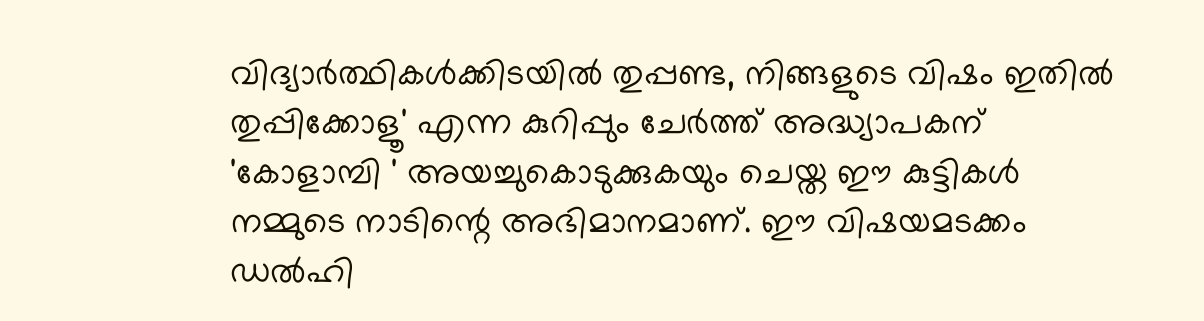വിദ്യാര്‍ത്ഥികള്‍ക്കിടയില്‍ തുപ്പണ്ട, നിങ്ങളുടെ വിഷം ഇതില്‍ തുപ്പിക്കോളൂ' എന്ന കുറിപ്പും ചേര്‍ത്ത് അദ്ധ്യാപകന് 'കോളാമ്പി ' അയച്ചുകൊടുക്കുകയും ചെയ്ത ഈ കുട്ടികള്‍ നമ്മുടെ നാടിന്റെ അഭിമാനമാണ്. ഈ വിഷയമടക്കം ഡല്‍ഹി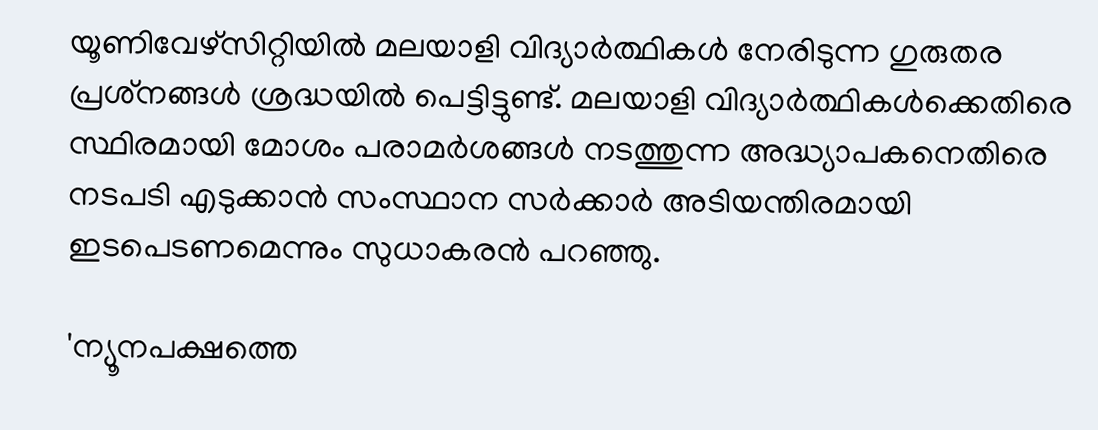യൂണിവേഴ്‌സിറ്റിയില്‍ മലയാളി വിദ്യാര്‍ത്ഥികള്‍ നേരിടുന്ന ഗുരുതര പ്രശ്‌നങ്ങള്‍ ശ്രദ്ധയില്‍ പെട്ടിട്ടുണ്ട്. മലയാളി വിദ്യാര്‍ത്ഥികള്‍ക്കെതിരെ സ്ഥിരമായി മോശം പരാമര്‍ശങ്ങള്‍ നടത്തുന്ന അദ്ധ്യാപകനെതിരെ നടപടി എടുക്കാന്‍ സംസ്ഥാന സര്‍ക്കാര്‍ അടിയന്തിരമായി ഇടപെടണമെന്നും സുധാകരന്‍ പറഞ്ഞു.

'ന്യൂനപക്ഷത്തെ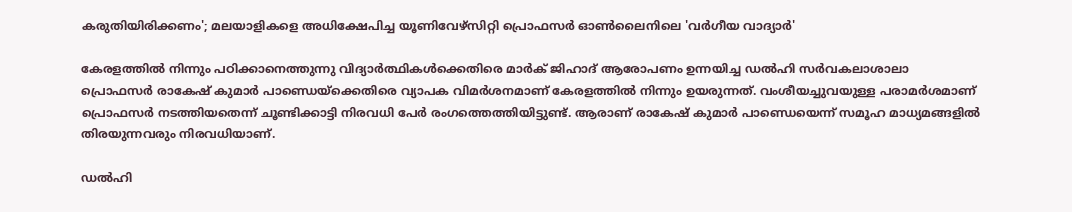കരുതിയിരിക്കണം'; മലയാളികളെ അധിക്ഷേപിച്ച യൂണിവേഴ്‌സിറ്റി പ്രൊഫസര്‍ ഓണ്‍ലൈനിലെ 'വര്‍ഗീയ വാദ്യാര്‍'

കേരളത്തില്‍ നിന്നും പഠിക്കാനെത്തുന്നു വിദ്യാര്‍ത്ഥികള്‍ക്കെതിരെ മാര്‍ക് ജിഹാദ് ആരോപണം ഉന്നയിച്ച ഡല്‍ഹി സര്‍വകലാശാലാ പ്രൊഫസര്‍ രാകേഷ് കുമാര്‍ പാണ്ഡെയ്‌ക്കെതിരെ വ്യാപക വിമര്‍ശനമാണ് കേരളത്തില്‍ നിന്നും ഉയരുന്നത്. വംശീയച്ചുവയുള്ള പരാമര്‍ശമാണ് പ്രൊഫസര്‍ നടത്തിയതെന്ന് ചൂണ്ടിക്കാട്ടി നിരവധി പേര്‍ രംഗത്തെത്തിയിട്ടുണ്ട്. ആരാണ് രാകേഷ് കുമാര്‍ പാണ്ഡെയെന്ന് സമൂഹ മാധ്യമങ്ങളില്‍ തിരയുന്നവരും നിരവധിയാണ്.

ഡല്‍ഹി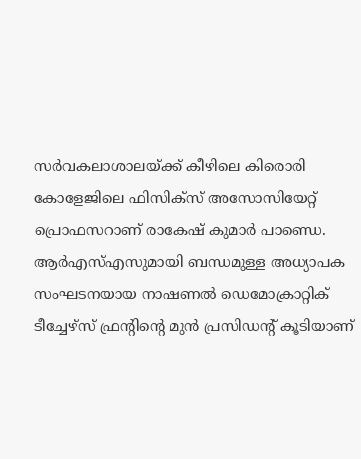സര്‍വകലാശാലയ്ക്ക് കീഴിലെ കിരൊരി കോളേജിലെ ഫിസിക്‌സ് അസോസിയേറ്റ് പ്രൊഫസറാണ് രാകേഷ് കുമാര്‍ പാണ്ഡെ. ആര്‍എസ്എസുമായി ബന്ധമുള്ള അധ്യാപക സംഘടനയായ നാഷണല്‍ ഡെമോക്രാറ്റിക് ടീച്ചേഴ്‌സ് ഫ്രന്റിന്റെ മുന്‍ പ്രസിഡന്റ് കൂടിയാണ്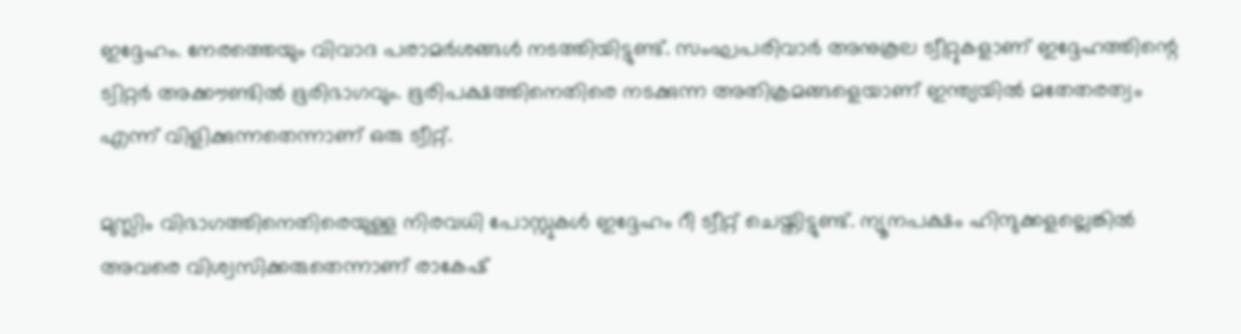ഇദ്ദേഹം. നേരത്തെയും വിവാദ പരാമര്‍ശങ്ങള്‍ നടത്തിയിട്ടുണ്ട്. സംഘപരിവാര്‍ അനുകൂല ട്വീറ്റുകളാണ് ഇദ്ദേഹത്തിന്റെ ട്വിറ്റര്‍ അക്കൗണ്ടില്‍ ഭൂരിഭാഗവും. ഭൂരിപക്ഷത്തിനെതിരെ നടക്കുന്ന അതിക്രമങ്ങളെയാണ് ഇന്ത്യയില്‍ മതേതരത്വം എന്ന് വിളിക്കുന്നതെന്നാണ് ഒരു ട്വീറ്റ്.

മുസ്ലിം വിഭാഗത്തിനെതിരെയുള്ള നിരവധി പോസ്റ്റുകള്‍ ഇദ്ദേഹം റീ ട്വീറ്റ് ചെയ്തിട്ടുണ്ട്. ന്യൂനപക്ഷം ഹിന്ദുക്കളല്ലെങ്കില്‍ അവരെ വിശ്വസിക്കരുതെന്നാണ് രാകേഷ്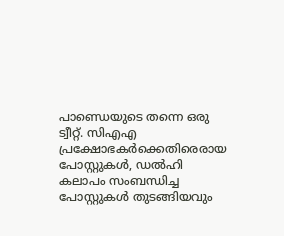പാണ്ഡെയുടെ തന്നെ ഒരു ട്വീറ്റ്. സിഎഎ പ്രക്ഷോഭകര്‍ക്കെതിരെരായ പോസ്റ്റുകള്‍, ഡല്‍ഹി കലാപം സംബന്ധിച്ച പോസ്റ്റുകള്‍ തുടങ്ങിയവും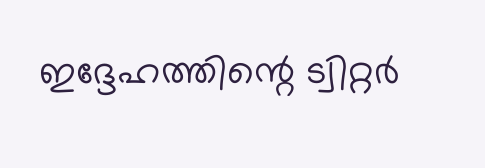ഇദ്ദേഹത്തിന്റെ ട്വിറ്റര്‍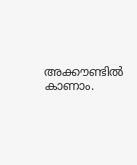അക്കൗണ്ടില്‍ കാണാം.